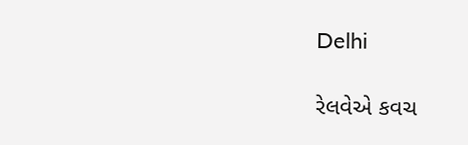Delhi

રેલવેએ કવચ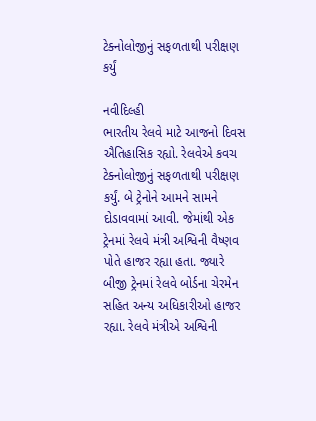ટેક્નોલોજીનું સફળતાથી પરીક્ષણ કર્યું

નવીદિલ્હી
ભારતીય રેલવે માટે આજનો દિવસ ઐતિહાસિક રહ્યો. રેલવેએ કવચ ટેક્નોલોજીનું સફળતાથી પરીક્ષણ કર્યું. બે ટ્રેનોને આમને સામને દોડાવવામાં આવી. જેમાંથી એક ટ્રેનમાં રેલવે મંત્રી અશ્વિની વૈષ્ણવ પોતે હાજર રહ્યા હતા. જ્યારે બીજી ટ્રેનમાં રેલવે બોર્ડના ચેરમેન સહિત અન્ય અધિકારીઓ હાજર રહ્યા. રેલવે મંત્રીએ અશ્વિની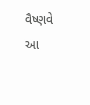વૈષ્ણવે આ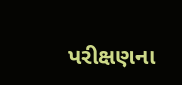પરીક્ષણના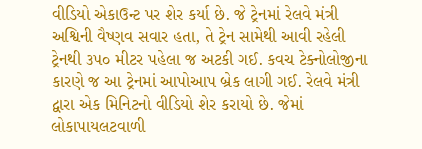વીડિયો એકાઉન્ટ પર શેર કર્યા છે. જે ટ્રેનમાં રેલવે મંત્રી અશ્વિની વૈષ્ણવ સવાર હતા, તે ટ્રેન સામેથી આવી રહેલી ટ્રેનથી ૩૫૦ મીટર પહેલા જ અટકી ગઈ. કવચ ટેક્નોલોજીના કારણે જ આ ટ્રેનમાં આપોઆપ બ્રેક લાગી ગઈ. રેલવે મંત્રી દ્વારા એક મિનિટનો વીડિયો શેર કરાયો છે. જેમાં લોકાપાયલટવાળી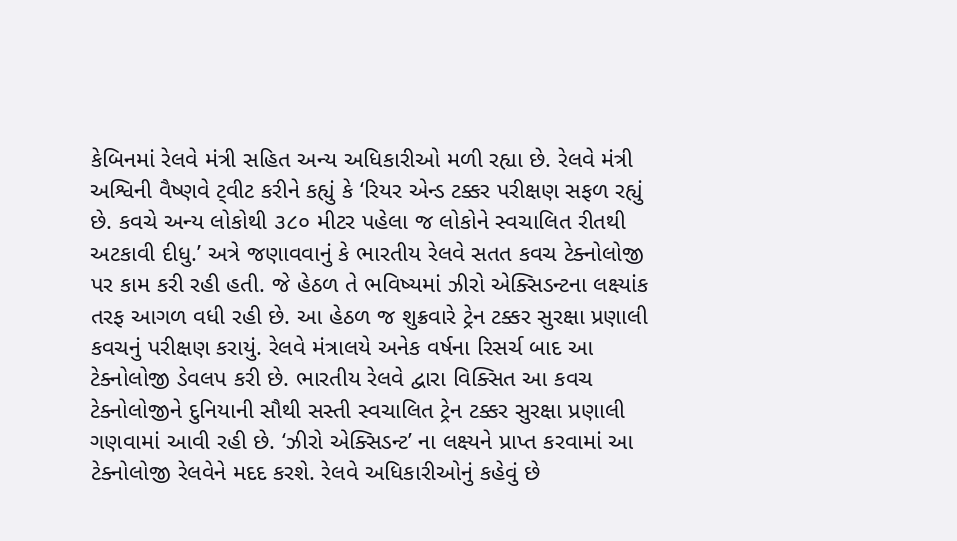કેબિનમાં રેલવે મંત્રી સહિત અન્ય અધિકારીઓ મળી રહ્યા છે. રેલવે મંત્રી અશ્વિની વૈષ્ણવે ટ્‌વીટ કરીને કહ્યું કે ‘રિયર એન્ડ ટક્કર પરીક્ષણ સફળ રહ્યું છે. કવચે અન્ય લોકોથી ૩૮૦ મીટર પહેલા જ લોકોને સ્વચાલિત રીતથી અટકાવી દીધુ.’ અત્રે જણાવવાનું કે ભારતીય રેલવે સતત કવચ ટેક્નોલોજી પર કામ કરી રહી હતી. જે હેઠળ તે ભવિષ્યમાં ઝીરો એક્સિડન્ટના લક્ષ્યાંક તરફ આગળ વધી રહી છે. આ હેઠળ જ શુક્રવારે ટ્રેન ટક્કર સુરક્ષા પ્રણાલી કવચનું પરીક્ષણ કરાયું. રેલવે મંત્રાલયે અનેક વર્ષના રિસર્ચ બાદ આ ટેક્નોલોજી ડેવલપ કરી છે. ભારતીય રેલવે દ્વારા વિક્સિત આ કવચ ટેક્નોલોજીને દુનિયાની સૌથી સસ્તી સ્વચાલિત ટ્રેન ટક્કર સુરક્ષા પ્રણાલી ગણવામાં આવી રહી છે. ‘ઝીરો એક્સિડન્ટ’ ના લક્ષ્યને પ્રાપ્ત કરવામાં આ ટેક્નોલોજી રેલવેને મદદ કરશે. રેલવે અધિકારીઓનું કહેવું છે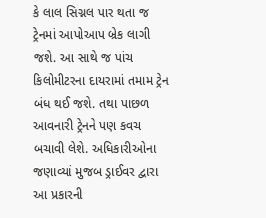કે લાલ સિગ્નલ પાર થતા જ ટ્રેનમાં આપોઆપ બ્રેક લાગી જશે. આ સાથે જ પાંચ કિલોમીટરના દાયરામાં તમામ ટ્રેન બંધ થઈ જશે. તથા પાછળ આવનારી ટ્રેનને પણ કવચ બચાવી લેશે. અધિકારીઓના જણાવ્યાં મુજબ ડ્રાઈવર દ્વારા આ પ્રકારની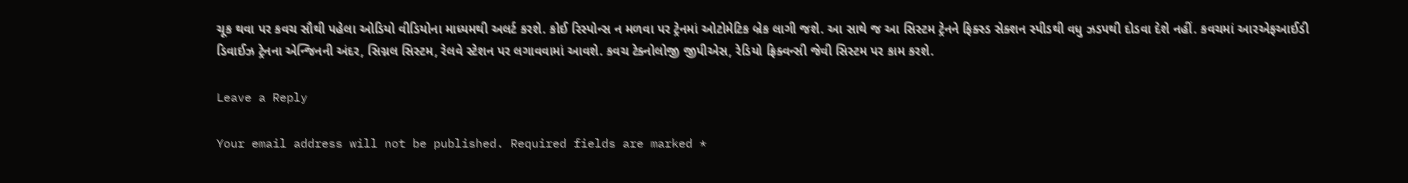ચૂક થવા પર કવચ સૌથી પહેલા ઓડિયો વીડિયોના માધ્યમથી અલર્ટ કરશે. કોઈ રિસ્પોન્સ ન મળવા પર ટ્રેનમાં ઓટોમેટિક બ્રેક લાગી જશે. આ સાથે જ આ સિસ્ટમ ટ્રેનને ફિક્સ્ડ સેક્શન સ્પીડથી વધુ ઝડપથી દોડવા દેશે નહીં. કવચમાં આરએફઆઈડી ડિવાઈઝ ટ્રેનના એન્જિનની અંદર, સિગ્નલ સિસ્ટમ, રેલવે સ્ટેશન પર લગાવવામાં આવશે. કવચ ટેક્નોલોજી જીપીએસ, રેડિયો ફ્રિક્વન્સી જેવી સિસ્ટમ પર કામ કરશે.

Leave a Reply

Your email address will not be published. Required fields are marked *